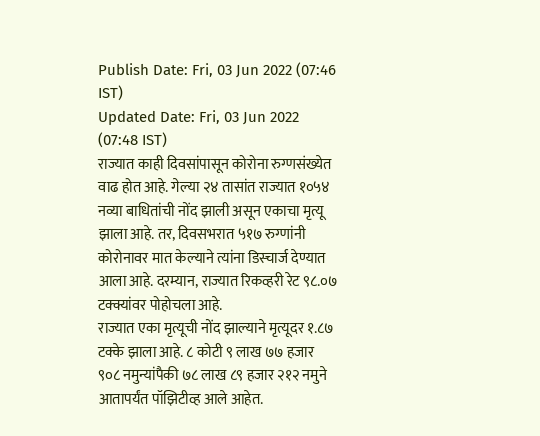Publish Date: Fri, 03 Jun 2022 (07:46 IST)
Updated Date: Fri, 03 Jun 2022 (07:48 IST)
राज्यात काही दिवसांपासून कोरोना रुग्णसंख्येत वाढ होत आहे. गेल्या २४ तासांत राज्यात १०५४ नव्या बाधितांची नोंद झाली असून एकाचा मृत्यू झाला आहे. तर, दिवसभरात ५१७ रुग्णांनी कोरोनावर मात केल्याने त्यांना डिस्चार्ज देण्यात आला आहे. दरम्यान, राज्यात रिकव्हरी रेट ९८.०७ टक्क्यांवर पोहोचला आहे.
राज्यात एका मृत्यूची नोंद झाल्याने मृत्यूदर १.८७ टक्के झाला आहे. ८ कोटी ९ लाख ७७ हजार ९०८ नमुन्यांपैकी ७८ लाख ८९ हजार २१२ नमुने आतापर्यंत पॉझिटीव्ह आले आहेत.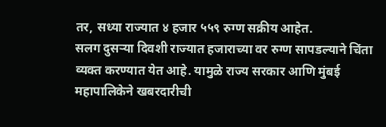तर, सध्या राज्यात ४ हजार ५५९ रुग्ण सक्रीय आहेत.
सलग दुसऱ्या दिवशी राज्यात हजाराच्या वर रुग्ण सापडल्याने चिंता व्यक्त करण्यात येत आहे. यामुळे राज्य सरकार आणि मुंबई महापालिकेने खबरदारीची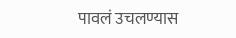पावलं उचलण्यास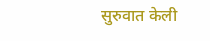सुरुवात केली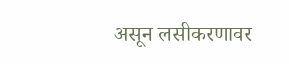असून लसीकरणावर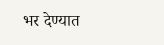भर देण्यात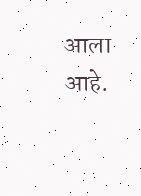आला आहे.